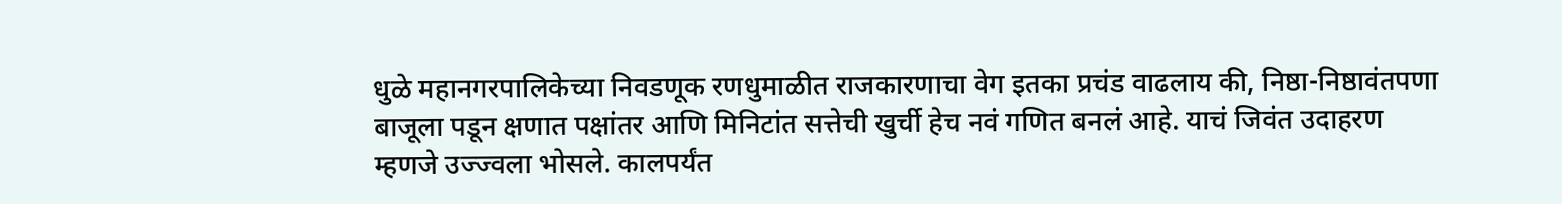धुळे महानगरपालिकेच्या निवडणूक रणधुमाळीत राजकारणाचा वेग इतका प्रचंड वाढलाय की, निष्ठा-निष्ठावंतपणा बाजूला पडून क्षणात पक्षांतर आणि मिनिटांत सत्तेची खुर्ची हेच नवं गणित बनलं आहे. याचं जिवंत उदाहरण म्हणजे उज्ज्वला भोसले. कालपर्यंत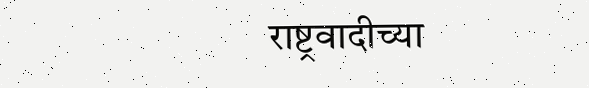राष्ट्रवादीच्या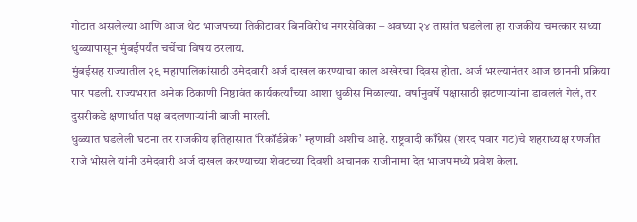गोटात असलेल्या आणि आज थेट भाजपच्या तिकीटावर बिनविरोध नगरसेविका – अवघ्या २४ तासांत घडलेला हा राजकीय चमत्कार सध्या धुळ्यापासून मुंबईपर्यंत चर्चेचा विषय ठरलाय.
मुंबईसह राज्यातील २९ महापालिकांसाठी उमेदवारी अर्ज दाखल करण्याचा काल अखेरचा दिवस होता. अर्ज भरल्यानंतर आज छाननी प्रक्रिया पार पडली. राज्यभरात अनेक ठिकाणी निष्ठावंत कार्यकर्त्यांच्या आशा धुळीस मिळाल्या. वर्षानुवर्षे पक्षासाठी झटणाऱ्यांना डावललं गेलं, तर दुसरीकडे क्षणार्धात पक्ष बदलणाऱ्यांनी बाजी मारली.
धुळ्यात घडलेली घटना तर राजकीय इतिहासात ‘रिकॉर्डब्रेक’ म्हणावी अशीच आहे. राष्ट्रवादी काँग्रेस (शरद पवार गट)चे शहराध्यक्ष रणजीत राजे भोसले यांनी उमेदवारी अर्ज दाखल करण्याच्या शेवटच्या दिवशी अचानक राजीनामा देत भाजपमध्ये प्रवेश केला.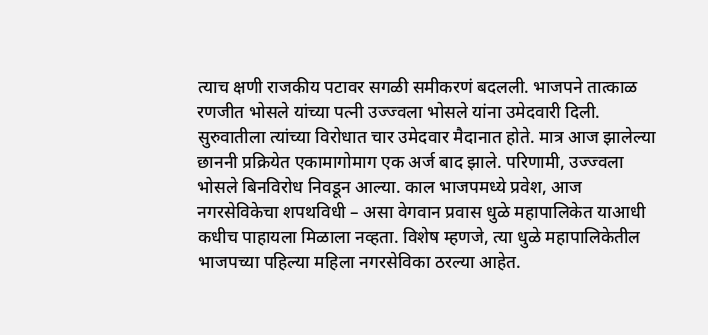त्याच क्षणी राजकीय पटावर सगळी समीकरणं बदलली. भाजपने तात्काळ रणजीत भोसले यांच्या पत्नी उज्ज्वला भोसले यांना उमेदवारी दिली.
सुरुवातीला त्यांच्या विरोधात चार उमेदवार मैदानात होते. मात्र आज झालेल्या छाननी प्रक्रियेत एकामागोमाग एक अर्ज बाद झाले. परिणामी, उज्ज्वला भोसले बिनविरोध निवडून आल्या. काल भाजपमध्ये प्रवेश, आज नगरसेविकेचा शपथविधी – असा वेगवान प्रवास धुळे महापालिकेत याआधी कधीच पाहायला मिळाला नव्हता. विशेष म्हणजे, त्या धुळे महापालिकेतील भाजपच्या पहिल्या महिला नगरसेविका ठरल्या आहेत.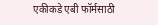एकीकडे एबी फॉर्मसाठी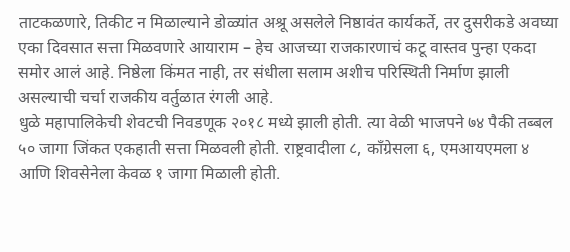ताटकळणारे, तिकीट न मिळाल्याने डोळ्यांत अश्रू असलेले निष्ठावंत कार्यकर्ते, तर दुसरीकडे अवघ्या एका दिवसात सत्ता मिळवणारे आयाराम – हेच आजच्या राजकारणाचं कटू वास्तव पुन्हा एकदा समोर आलं आहे. निष्ठेला किंमत नाही, तर संधीला सलाम अशीच परिस्थिती निर्माण झाली असल्याची चर्चा राजकीय वर्तुळात रंगली आहे.
धुळे महापालिकेची शेवटची निवडणूक २०१८ मध्ये झाली होती. त्या वेळी भाजपने ७४ पैकी तब्बल ५० जागा जिंकत एकहाती सत्ता मिळवली होती. राष्ट्रवादीला ८, काँग्रेसला ६, एमआयएमला ४ आणि शिवसेनेला केवळ १ जागा मिळाली होती.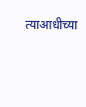त्याआधीच्या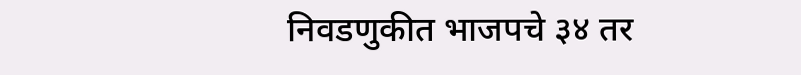निवडणुकीत भाजपचे ३४ तर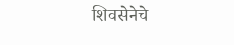शिवसेनेचे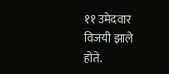११ उमेदवार विजयी झाले होते.